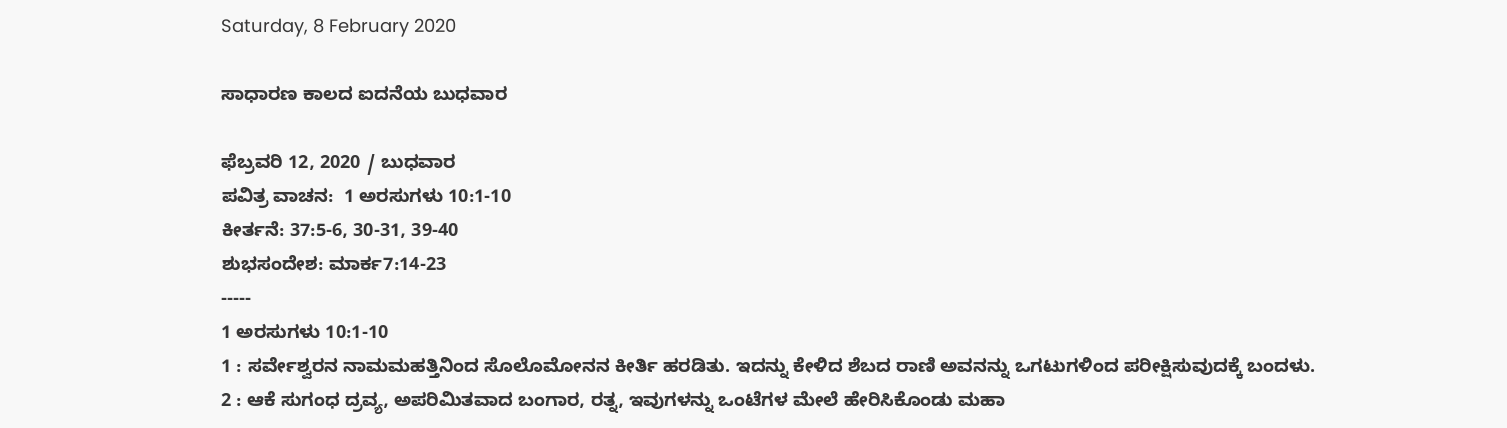Saturday, 8 February 2020

ಸಾಧಾರಣ ಕಾಲದ ಐದನೆಯ ಬುಧವಾರ

ಫೆಬ್ರವರಿ 12, 2020 / ಬುಧವಾರ
ಪವಿತ್ರ ವಾಚನ:  1 ಅರಸುಗಳು 10:1-10
ಕೀರ್ತನೆ: 37:5-6, 30-31, 39-40
ಶುಭಸಂದೇಶ: ಮಾರ್ಕ7:14-23
-----
1 ಅರಸುಗಳು 10:1-10
1 : ಸರ್ವೇಶ್ವರನ ನಾಮಮಹತ್ತಿನಿಂದ ಸೊಲೊಮೋನನ ಕೀರ್ತಿ ಹರಡಿತು. ಇದನ್ನು ಕೇಳಿದ ಶೆಬದ ರಾಣಿ ಅವನನ್ನು ಒಗಟುಗಳಿಂದ ಪರೀಕ್ಷಿಸುವುದಕ್ಕೆ ಬಂದಳು.
2 : ಆಕೆ ಸುಗಂಧ ದ್ರವ್ಯ, ಅಪರಿಮಿತವಾದ ಬಂಗಾರ, ರತ್ನ, ಇವುಗಳನ್ನು ಒಂಟೆಗಳ ಮೇಲೆ ಹೇರಿಸಿಕೊಂಡು ಮಹಾ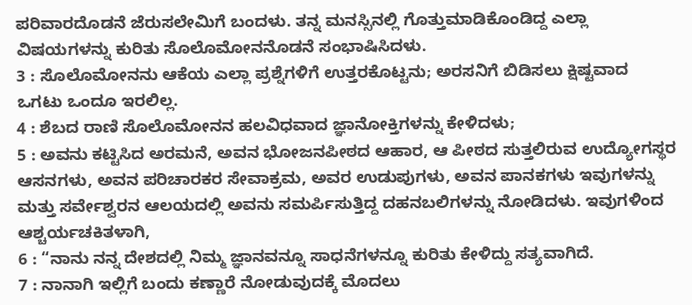ಪರಿವಾರದೊಡನೆ ಜೆರುಸಲೇಮಿಗೆ ಬಂದಳು. ತನ್ನ ಮನಸ್ಸಿನಲ್ಲಿ ಗೊತ್ತುಮಾಡಿಕೊಂಡಿದ್ದ ಎಲ್ಲಾ ವಿಷಯಗಳನ್ನು ಕುರಿತು ಸೊಲೊಮೋನನೊಡನೆ ಸಂಭಾಷಿಸಿದಳು.
3 : ಸೊಲೊಮೋನನು ಆಕೆಯ ಎಲ್ಲಾ ಪ್ರಶ್ನೆಗಳಿಗೆ ಉತ್ತರಕೊಟ್ಟನು; ಅರಸನಿಗೆ ಬಿಡಿಸಲು ಕ್ಷಿಷ್ಟವಾದ ಒಗಟು ಒಂದೂ ಇರಲಿಲ್ಲ.
4 : ಶೆಬದ ರಾಣಿ ಸೊಲೊಮೋನನ ಹಲವಿಧವಾದ ಜ್ಞಾನೋಕ್ತಿಗಳನ್ನು ಕೇಳಿದಳು;
5 : ಅವನು ಕಟ್ಟಿಸಿದ ಅರಮನೆ, ಅವನ ಭೋಜನಪೀಠದ ಆಹಾರ, ಆ ಪೀಠದ ಸುತ್ತಲಿರುವ ಉದ್ಯೋಗಸ್ಥರ ಆಸನಗಳು, ಅವನ ಪರಿಚಾರಕರ ಸೇವಾಕ್ರಮ, ಅವರ ಉಡುಪುಗಳು, ಅವನ ಪಾನಕಗಳು ಇವುಗಳನ್ನು ಮತ್ತು ಸರ್ವೇಶ್ವರನ ಆಲಯದಲ್ಲಿ ಅವನು ಸಮರ್ಪಿಸುತ್ತಿದ್ದ ದಹನಬಲಿಗಳನ್ನು ನೋಡಿದಳು. ಇವುಗಳಿಂದ ಆಶ್ಚರ್ಯಚಕಿತಳಾಗಿ,
6 : “ನಾನು ನನ್ನ ದೇಶದಲ್ಲಿ ನಿಮ್ಮ ಜ್ಞಾನವನ್ನೂ ಸಾಧನೆಗಳನ್ನೂ ಕುರಿತು ಕೇಳಿದ್ದು ಸತ್ಯವಾಗಿದೆ.
7 : ನಾನಾಗಿ ಇಲ್ಲಿಗೆ ಬಂದು ಕಣ್ಣಾರೆ ನೋಡುವುದಕ್ಕೆ ಮೊದಲು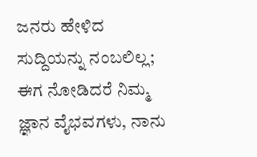ಜನರು ಹೇಳಿದ ಸುದ್ದಿಯನ್ನು ನಂಬಲಿಲ್ಲ; ಈಗ ನೋಡಿದರೆ ನಿಮ್ಮ ಜ್ಞಾನ ವೈಭವಗಳು, ನಾನು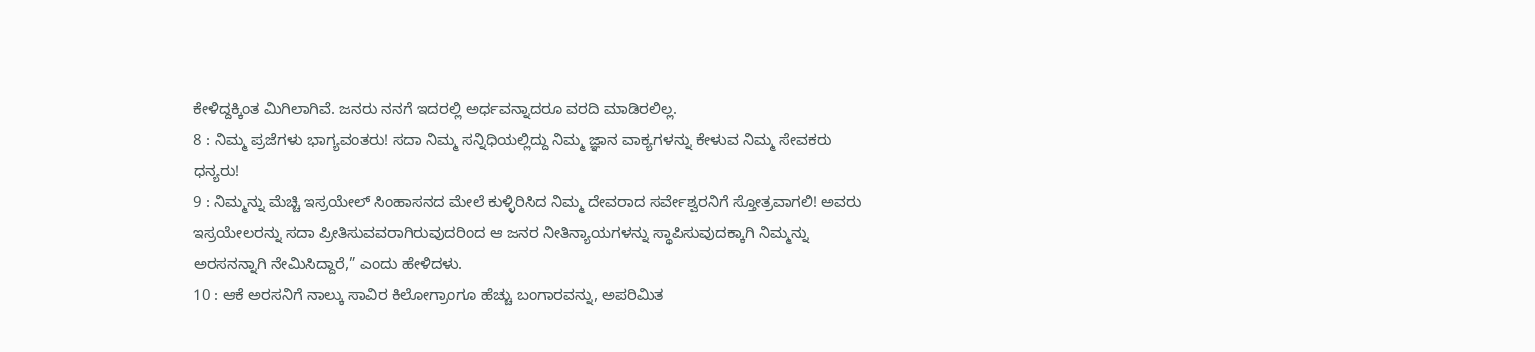ಕೇಳಿದ್ದಕ್ಕಿಂತ ಮಿಗಿಲಾಗಿವೆ. ಜನರು ನನಗೆ ಇದರಲ್ಲಿ ಅರ್ಧವನ್ನಾದರೂ ವರದಿ ಮಾಡಿರಲಿಲ್ಲ.
8 : ನಿಮ್ಮ ಪ್ರಜೆಗಳು ಭಾಗ್ಯವಂತರು! ಸದಾ ನಿಮ್ಮ ಸನ್ನಿಧಿಯಲ್ಲಿದ್ದು ನಿಮ್ಮ ಜ್ಞಾನ ವಾಕ್ಯಗಳನ್ನು ಕೇಳುವ ನಿಮ್ಮ ಸೇವಕರು ಧನ್ಯರು!
9 : ನಿಮ್ಮನ್ನು ಮೆಚ್ಚಿ ಇಸ್ರಯೇಲ್ ಸಿಂಹಾಸನದ ಮೇಲೆ ಕುಳ್ಳಿರಿಸಿದ ನಿಮ್ಮ ದೇವರಾದ ಸರ್ವೇಶ್ವರನಿಗೆ ಸ್ತೋತ್ರವಾಗಲಿ! ಅವರು ಇಸ್ರಯೇಲರನ್ನು ಸದಾ ಪ್ರೀತಿಸುವವರಾಗಿರುವುದರಿಂದ ಆ ಜನರ ನೀತಿನ್ಯಾಯಗಳನ್ನು ಸ್ಥಾಪಿಸುವುದಕ್ಕಾಗಿ ನಿಮ್ಮನ್ನು ಅರಸನನ್ನಾಗಿ ನೇಮಿಸಿದ್ದಾರೆ,” ಎಂದು ಹೇಳಿದಳು.
10 : ಆಕೆ ಅರಸನಿಗೆ ನಾಲ್ಕು ಸಾವಿರ ಕಿಲೋಗ್ರಾಂಗೂ ಹೆಚ್ಚು ಬಂಗಾರವನ್ನು, ಅಪರಿಮಿತ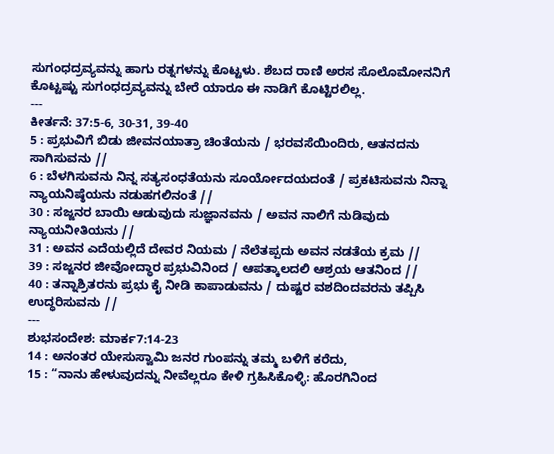ಸುಗಂಧದ್ರವ್ಯವನ್ನು ಹಾಗು ರತ್ನಗಳನ್ನು ಕೊಟ್ಟಳು. ಶೆಬದ ರಾಣಿ ಅರಸ ಸೊಲೊಮೋನನಿಗೆ ಕೊಟ್ಟಷ್ಟು ಸುಗಂಧದ್ರವ್ಯವನ್ನು ಬೇರೆ ಯಾರೂ ಈ ನಾಡಿಗೆ ಕೊಟ್ಟಿರಲಿಲ್ಲ.
---
ಕೀರ್ತನೆ: 37:5-6, 30-31, 39-40
5 : ಪ್ರಭುವಿಗೆ ಬಿಡು ಜೀವನಯಾತ್ರಾ ಚಿಂತೆಯನು / ಭರವಸೆಯಿಂದಿರು, ಆತನದನು ಸಾಗಿಸುವನು //
6 : ಬೆಳಗಿಸುವನು ನಿನ್ನ ಸತ್ಯಸಂಧತೆಯನು ಸೂರ್ಯೋದಯದಂತೆ / ಪ್ರಕಟಿಸುವನು ನಿನ್ನಾ ನ್ಯಾಯನಿಷ್ಠೆಯನು ನಡುಹಗಲಿನಂತೆ //
30 : ಸಜ್ಜನರ ಬಾಯಿ ಆಡುವುದು ಸುಜ್ಞಾನವನು / ಅವನ ನಾಲಿಗೆ ನುಡಿವುದು ನ್ಯಾಯನೀತಿಯನು //
31 : ಅವನ ಎದೆಯಲ್ಲಿದೆ ದೇವರ ನಿಯಮ / ನೆಲೆತಪ್ಪದು ಅವನ ನಡತೆಯ ಕ್ರಮ //
39 : ಸಜ್ಜನರ ಜೀವೋದ್ಧಾರ ಪ್ರಭುವಿನಿಂದ / ಆಪತ್ಕಾಲದಲಿ ಆಶ್ರಯ ಆತನಿಂದ //
40 : ತನ್ನಾಶ್ರಿತರನು ಪ್ರಭು ಕೈ ನೀಡಿ ಕಾಪಾಡುವನು / ದುಷ್ಟರ ವಶದಿಂದವರನು ತಪ್ಪಿಸಿ ಉದ್ಧರಿಸುವನು //
---
ಶುಭಸಂದೇಶ: ಮಾರ್ಕ7:14-23
14 : ಅನಂತರ ಯೇಸುಸ್ವಾಮಿ ಜನರ ಗುಂಪನ್ನು ತಮ್ಮ ಬಳಿಗೆ ಕರೆದು,
15 : “ನಾನು ಹೇಳುವುದನ್ನು ನೀವೆಲ್ಲರೂ ಕೇಳಿ ಗ್ರಹಿಸಿಕೊಳ್ಳಿ: ಹೊರಗಿನಿಂದ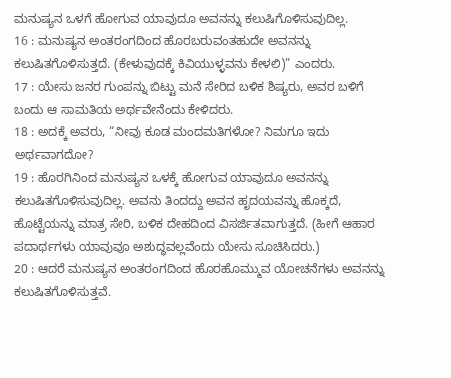ಮನುಷ್ಯನ ಒಳಗೆ ಹೋಗುವ ಯಾವುದೂ ಅವನನ್ನು ಕಲುಷಿಗೊಳಿಸುವುದಿಲ್ಲ.
16 : ಮನುಷ್ಯನ ಅಂತರಂಗದಿಂದ ಹೊರಬರುವಂತಹುದೇ ಅವನನ್ನು ಕಲುಷಿತಗೊಳಿಸುತ್ತದೆ. (ಕೇಳುವುದಕ್ಕೆ ಕಿವಿಯುಳ್ಳವನು ಕೇಳಲಿ)” ಎಂದರು.
17 : ಯೇಸು ಜನರ ಗುಂಪನ್ನು ಬಿಟ್ಟು ಮನೆ ಸೇರಿದ ಬಳಿಕ ಶಿಷ್ಯರು, ಅವರ ಬಳಿಗೆ ಬಂದು ಆ ಸಾಮತಿಯ ಅರ್ಥವೇನೆಂದು ಕೇಳಿದರು.
18 : ಅದಕ್ಕೆ ಅವರು, “ನೀವು ಕೂಡ ಮಂದಮತಿಗಳೋ? ನಿಮಗೂ ಇದು ಅರ್ಥವಾಗದೋ?
19 : ಹೊರಗಿನಿಂದ ಮನುಷ್ಯನ ಒಳಕ್ಕೆ ಹೋಗುವ ಯಾವುದೂ ಅವನನ್ನು ಕಲುಷಿತಗೊಳಿಸುವುದಿಲ್ಲ. ಅವನು ತಿಂದದ್ದು ಅವನ ಹೃದಯವನ್ನು ಹೊಕ್ಕದೆ, ಹೊಟ್ಟೆಯನ್ನು ಮಾತ್ರ ಸೇರಿ, ಬಳಿಕ ದೇಹದಿಂದ ವಿಸರ್ಜಿತವಾಗುತ್ತದೆ. (ಹೀಗೆ ಆಹಾರ ಪದಾರ್ಥಗಳು ಯಾವುವೂ ಅಶುದ್ಧವಲ್ಲವೆಂದು ಯೇಸು ಸೂಚಿಸಿದರು.)
20 : ಆದರೆ ಮನುಷ್ಯನ ಅಂತರಂಗದಿಂದ ಹೊರಹೊಮ್ಮುವ ಯೋಚನೆಗಳು ಅವನನ್ನು ಕಲುಷಿತಗೊಳಿಸುತ್ತವೆ.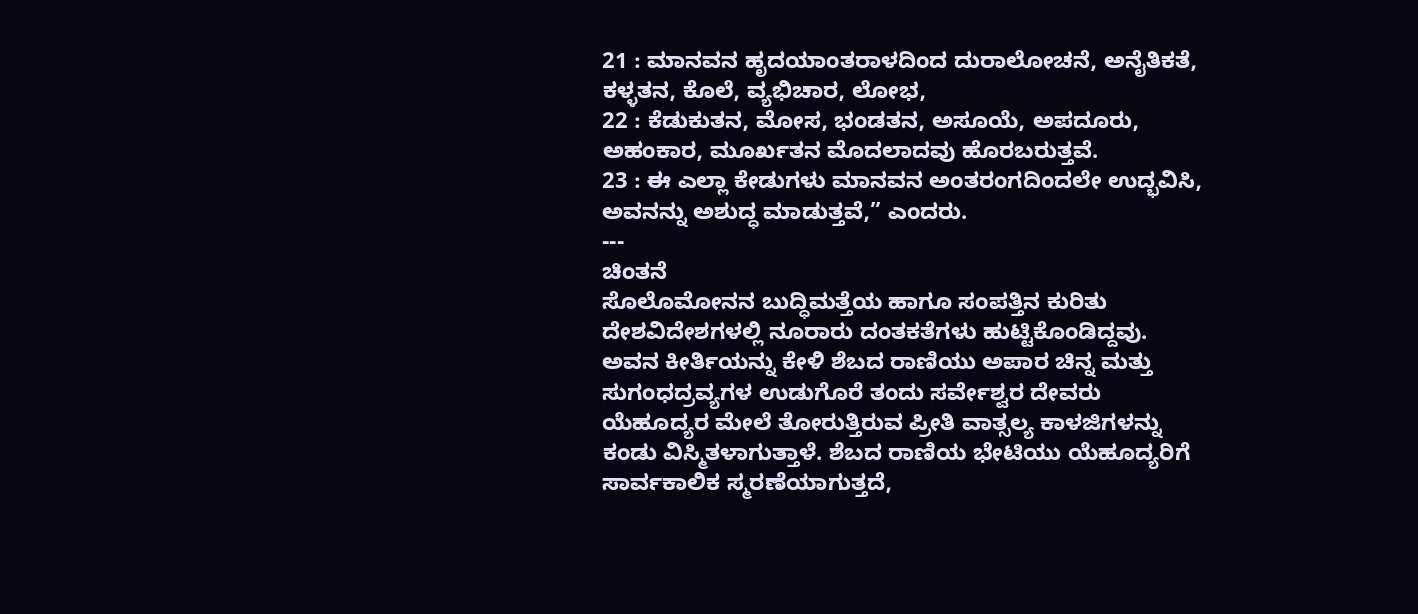21 : ಮಾನವನ ಹೃದಯಾಂತರಾಳದಿಂದ ದುರಾಲೋಚನೆ, ಅನೈತಿಕತೆ, ಕಳ್ಳತನ, ಕೊಲೆ, ವ್ಯಭಿಚಾರ, ಲೋಭ,
22 : ಕೆಡುಕುತನ, ಮೋಸ, ಭಂಡತನ, ಅಸೂಯೆ, ಅಪದೂರು, ಅಹಂಕಾರ, ಮೂರ್ಖತನ ಮೊದಲಾದವು ಹೊರಬರುತ್ತವೆ.
23 : ಈ ಎಲ್ಲಾ ಕೇಡುಗಳು ಮಾನವನ ಅಂತರಂಗದಿಂದಲೇ ಉದ್ಭವಿಸಿ, ಅವನನ್ನು ಅಶುದ್ಧ ಮಾಡುತ್ತವೆ,” ಎಂದರು.
---
ಚಿಂತನೆ
ಸೊಲೊಮೋನನ ಬುದ್ಧಿಮತ್ತೆಯ ಹಾಗೂ ಸಂಪತ್ತಿನ ಕುರಿತು ದೇಶವಿದೇಶಗಳಲ್ಲಿ ನೂರಾರು ದಂತಕತೆಗಳು ಹುಟ್ಟಿಕೊಂಡಿದ್ದವು. ಅವನ ಕೀರ್ತಿಯನ್ನು ಕೇಳಿ ಶೆಬದ ರಾಣಿಯು ಅಪಾರ ಚಿನ್ನ ಮತ್ತು ಸುಗಂಧದ್ರವ್ಯಗಳ ಉಡುಗೊರೆ ತಂದು ಸರ್ವೇಶ್ವರ ದೇವರು ಯೆಹೂದ್ಯರ ಮೇಲೆ ತೋರುತ್ತಿರುವ ಪ್ರೀತಿ ವಾತ್ಸಲ್ಯ ಕಾಳಜಿಗಳನ್ನು ಕಂಡು ವಿಸ್ಮಿತಳಾಗುತ್ತಾಳೆ. ಶೆಬದ ರಾಣಿಯ ಭೇಟಿಯು ಯೆಹೂದ್ಯರಿಗೆ ಸಾರ್ವಕಾಲಿಕ ಸ್ಮರಣೆಯಾಗುತ್ತದೆ,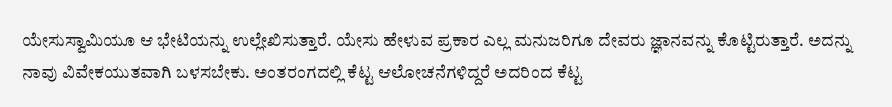ಯೇಸುಸ್ವಾಮಿಯೂ ಆ ಭೇಟಿಯನ್ನು ಉಲ್ಲೇಖಿಸುತ್ತಾರೆ. ಯೇಸು ಹೇಳುವ ಪ್ರಕಾರ ಎಲ್ಲ ಮನುಜರಿಗೂ ದೇವರು ಜ್ಞಾನವನ್ನು ಕೊಟ್ಟಿರುತ್ತಾರೆ. ಅದನ್ನು ನಾವು ವಿವೇಕಯುತವಾಗಿ ಬಳಸಬೇಕು. ಅಂತರಂಗದಲ್ಲಿ ಕೆಟ್ಟ ಆಲೋಚನೆಗಳಿದ್ದರೆ ಅದರಿಂದ ಕೆಟ್ಟ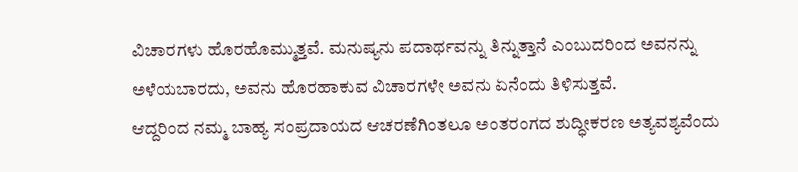ವಿಚಾರಗಳು ಹೊರಹೊಮ್ಮುತ್ತವೆ. ಮನುಷ್ಯನು ಪದಾರ್ಥವನ್ನು ತಿನ್ನುತ್ತಾನೆ ಎಂಬುದರಿಂದ ಅವನನ್ನು ಅಳೆಯಬಾರದು, ಅವನು ಹೊರಹಾಕುವ ವಿಚಾರಗಳೇ ಅವನು ಏನೆಂದು ತಿಳಿಸುತ್ತವೆ.
ಆದ್ದರಿಂದ ನಮ್ಮ ಬಾಹ್ಯ ಸಂಪ್ರದಾಯದ ಆಚರಣೆಗಿಂತಲೂ ಅಂತರಂಗದ ಶುದ್ಧೀಕರಣ ಅತ್ಯವಶ್ಯವೆಂದು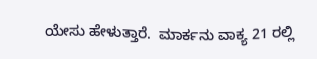ಯೇಸು ಹೇಳುತ್ತಾರೆ.  ಮಾರ್ಕನು ವಾಕ್ಯ 21 ರಲ್ಲಿ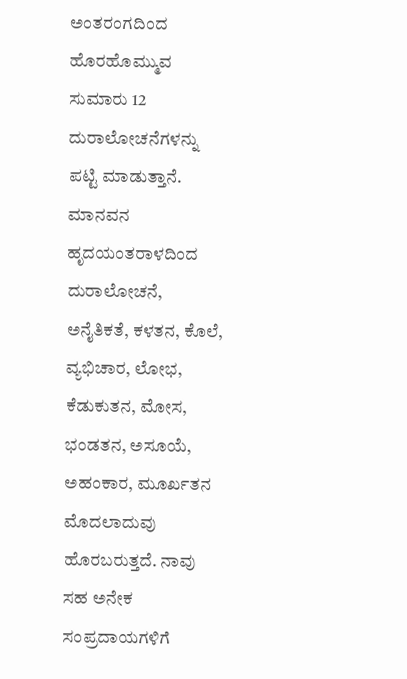ಅಂತರಂಗದಿಂದ ಹೊರಹೊಮ್ಮುವ ಸುಮಾರು 12 ದುರಾಲೋಚನೆಗಳನ್ನು ಪಟ್ಟಿ ಮಾಡುತ್ತಾನೆ. ಮಾನವನ ಹೃದಯಂತರಾಳದಿಂದ ದುರಾಲೋಚನೆ, ಅನೈತಿಕತೆ, ಕಳತನ, ಕೊಲೆ, ವ್ಯಭಿಚಾರ, ಲೋಭ, ಕೆಡುಕುತನ, ಮೋಸ, ಭಂಡತನ, ಅಸೂಯೆ, ಅಹಂಕಾರ, ಮೂರ್ಖತನ ಮೊದಲಾದುವು ಹೊರಬರುತ್ತದೆ. ನಾವು ಸಹ ಅನೇಕ ಸಂಪ್ರದಾಯಗಳಿಗೆ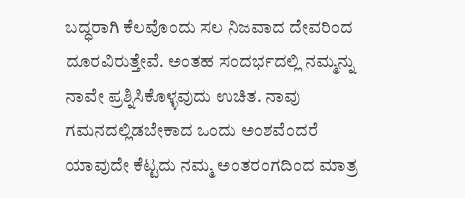ಬದ್ಧರಾಗಿ ಕೆಲವೊಂದು ಸಲ ನಿಜವಾದ ದೇವರಿಂದ ದೂರವಿರುತ್ತೇವೆ. ಅಂತಹ ಸಂದರ್ಭದಲ್ಲಿ ನಮ್ಮನ್ನು ನಾವೇ ಪ್ರಶ್ನಿಸಿಕೊಳ್ಳವುದು ಉಚಿತ. ನಾವು ಗಮನದಲ್ಲಿಡಬೇಕಾದ ಒಂದು ಅಂಶವೆಂದರೆ ಯಾವುದೇ ಕೆಟ್ಟದು ನಮ್ಮ ಅಂತರಂಗದಿಂದ ಮಾತ್ರ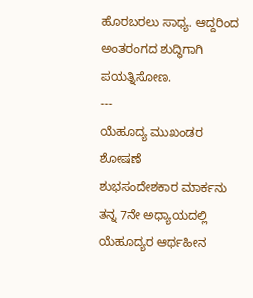ಹೊರಬರಲು ಸಾಧ್ಯ. ಆದ್ದರಿಂದ ಅಂತರಂಗದ ಶುದ್ಧಿಗಾಗಿ ಪಯತ್ನಿಸೋಣ.
---
ಯೆಹೂದ್ಯ ಮುಖಂಡರ ಶೋಷಣೆ
ಶುಭಸಂದೇಶಕಾರ ಮಾರ್ಕನು ತನ್ನ 7ನೇ ಅಧ್ಯಾಯದಲ್ಲಿ ಯೆಹೂದ್ಯರ ಆರ್ಥಹೀನ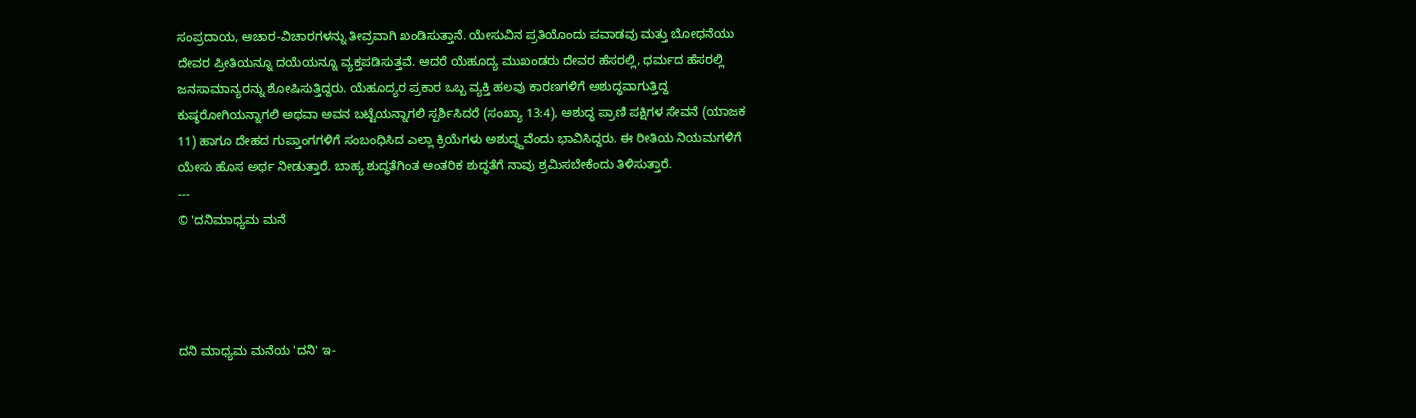ಸಂಪ್ರದಾಯ, ಆಚಾರ-ವಿಚಾರಗಳನ್ನು ತೀವ್ರವಾಗಿ ಖಂಡಿಸುತ್ತಾನೆ. ಯೇಸುವಿನ ಪ್ರತಿಯೊಂದು ಪವಾಡವು ಮತ್ತು ಬೋಧನೆಯು ದೇವರ ಪ್ರೀತಿಯನ್ನೂ ದಯೆಯನ್ನೂ ವ್ಯಕ್ತಪಡಿಸುತ್ತವೆ. ಆದರೆ ಯೆಹೂದ್ಯ ಮುಖಂಡರು ದೇವರ ಹೆಸರಲ್ಲಿ, ಧರ್ಮದ ಹೆಸರಲ್ಲಿ ಜನಸಾಮಾನ್ಯರನ್ನು ಶೋಷಿಸುತ್ತಿದ್ದರು. ಯೆಹೂದ್ಯರ ಪ್ರಕಾರ ಒಬ್ಬ ವ್ಯಕ್ತಿ ಹಲವು ಕಾರಣಗಳಿಗೆ ಅಶುದ್ಧವಾಗುತ್ತಿದ್ದ ಕುಷ್ಠರೋಗಿಯನ್ನಾಗಲಿ ಅಥವಾ ಅವನ ಬಟ್ಟೆಯನ್ನಾಗಲಿ ಸ್ಪರ್ಶಿಸಿದರೆ (ಸಂಖ್ಯಾ 13:4), ಅಶುದ್ಧ ಪ್ರಾಣಿ ಪಕ್ಷಿಗಳ ಸೇವನೆ (ಯಾಜಕ 11) ಹಾಗೂ ದೇಹದ ಗುಪ್ತಾಂಗಗಳಿಗೆ ಸಂಬಂಧಿಸಿದ ಎಲ್ಲಾ ಕ್ರಿಯೆಗಳು ಅಶುದ್ಧ್ದವೆಂದು ಭಾವಿಸಿದ್ದರು. ಈ ರೀತಿಯ ನಿಯಮಗಳಿಗೆ ಯೇಸು ಹೊಸ ಅರ್ಥ ನೀಡುತ್ತಾರೆ. ಬಾಹ್ಯ ಶುದ್ಧತೆಗಿಂತ ಆಂತರಿಕ ಶುದ್ಧತೆಗೆ ನಾವು ಶ್ರಮಿಸಬೇಕೆಂದು ತಿಳಿಸುತ್ತಾರೆ.
---
© 'ದನಿಮಾಧ್ಯಮ ಮನೆ




ದನಿ ಮಾಧ್ಯಮ ಮನೆಯ 'ದನಿ' ಇ-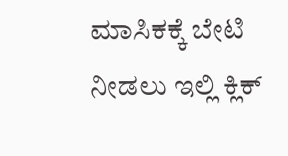ಮಾಸಿಕಕ್ಕೆ ಬೇಟಿ ನೀಡಲು ಇಲ್ಲಿ ಕ್ಲಿಕ್‌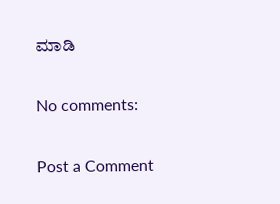ಮಾಡಿ

No comments:

Post a Comment